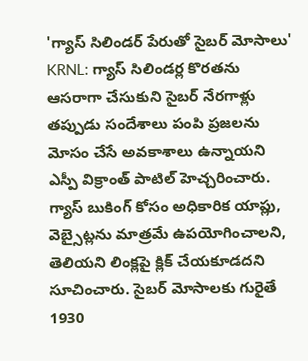'గ్యాస్ సిలిండర్ పేరుతో సైబర్ మోసాలు'
KRNL: గ్యాస్ సిలిండర్ల కొరతను ఆసరాగా చేసుకుని సైబర్ నేరగాళ్లు తప్పుడు సందేశాలు పంపి ప్రజలను మోసం చేసే అవకాశాలు ఉన్నాయని ఎస్పీ విక్రాంత్ పాటిల్ హెచ్చరించారు. గ్యాస్ బుకింగ్ కోసం అధికారిక యాప్లు, వెబ్సైట్లను మాత్రమే ఉపయోగించాలని, తెలియని లింక్లపై క్లిక్ చేయకూడదని సూచించారు. సైబర్ మోసాలకు గురైతే 1930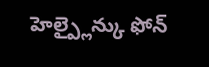హెల్ప్లైన్కు ఫోన్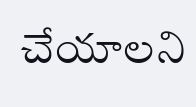చేయాలని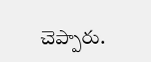చెప్పారు.